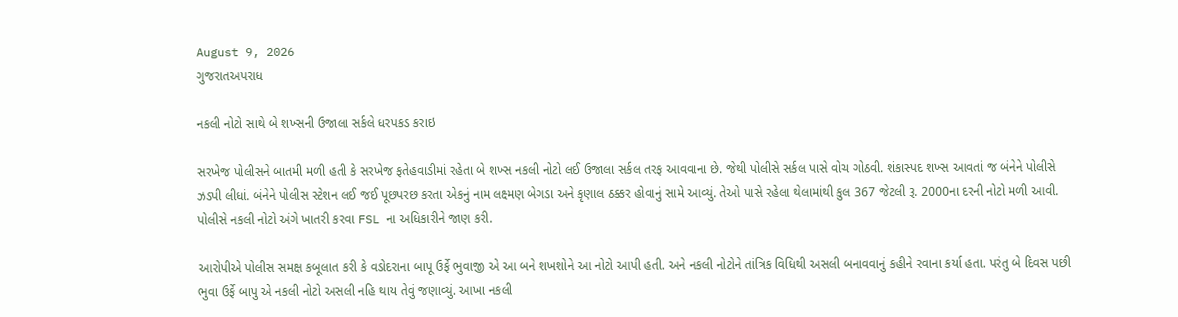August 9, 2026
ગુજરાતઅપરાધ

નકલી નોટો સાથે બે શખ્સની ઉજાલા સર્કલે ધરપકડ કરાઇ

સરખેજ પોલીસને બાતમી મળી હતી કે સરખેજ ફતેહવાડીમાં રહેતા બે શખ્સ નકલી નોટો લઈ ઉજાલા સર્કલ તરફ આવવાના છે. જેથી પોલીસે સર્કલ પાસે વોચ ગોઠવી. શંકાસ્પદ શખ્સ આવતાં જ બંનેને પોલીસે ઝડપી લીધાં. બંનેને પોલીસ સ્ટેશન લઈ જઈ પૂછપરછ કરતા એકનું નામ લક્ષ્‍મણ બેગડા અને કૃણાલ ઠક્કર હોવાનું સામે આવ્યું. તેઓ પાસે રહેલા થેલામાંથી કુલ 367 જેટલી રૂ. 2000ના દરની નોટો મળી આવી. પોલીસે નકલી નોટો અંગે ખાતરી કરવા FSL ના અધિકારીને જાણ કરી.

આરોપીએ પોલીસ સમક્ષ કબૂલાત કરી કે વડોદરાના બાપૂ ઉર્ફે ભુવાજી એ આ બને શખશોને આ નોટો આપી હતી. અને નકલી નોટોને તાંત્રિક વિધિથી અસલી બનાવવાનું કહીને રવાના કર્યા હતા. પરંતુ બે દિવસ પછી ભુવા ઉર્ફે બાપુ એ નકલી નોટો અસલી નહિ થાય તેવું જણાવ્યું. આખા નકલી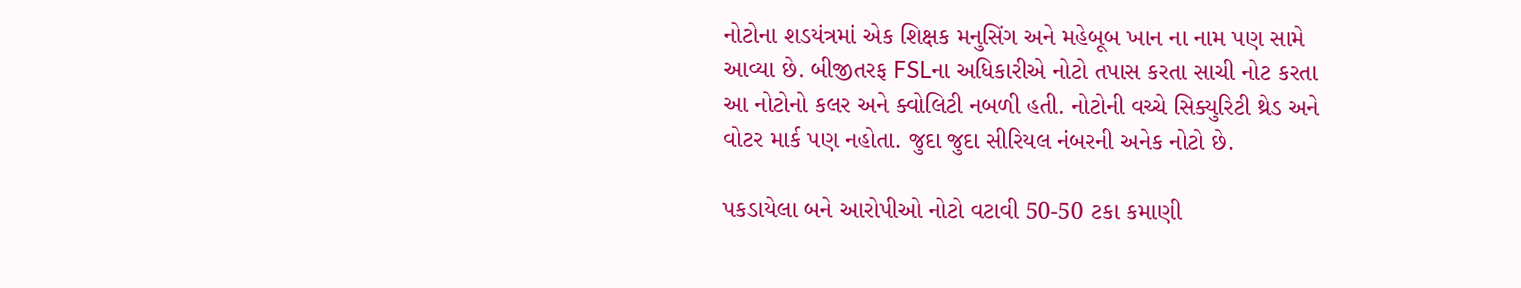નોટોના શડયંત્રમાં એક શિક્ષક મનુસિંગ અને મહેબૂબ ખાન ના નામ પણ સામે આવ્યા છે. બીજીતરફ FSLના અધિકારીએ નોટો તપાસ કરતા સાચી નોટ કરતા આ નોટોનો કલર અને ક્વોલિટી નબળી હતી. નોટોની વચ્ચે સિક્યુરિટી થ્રેડ અને વોટર માર્ક પણ નહોતા. જુદા જુદા સીરિયલ નંબરની અનેક નોટો છે.

પકડાયેલા બને આરોપીઓ નોટો વટાવી 50-50 ટકા કમાણી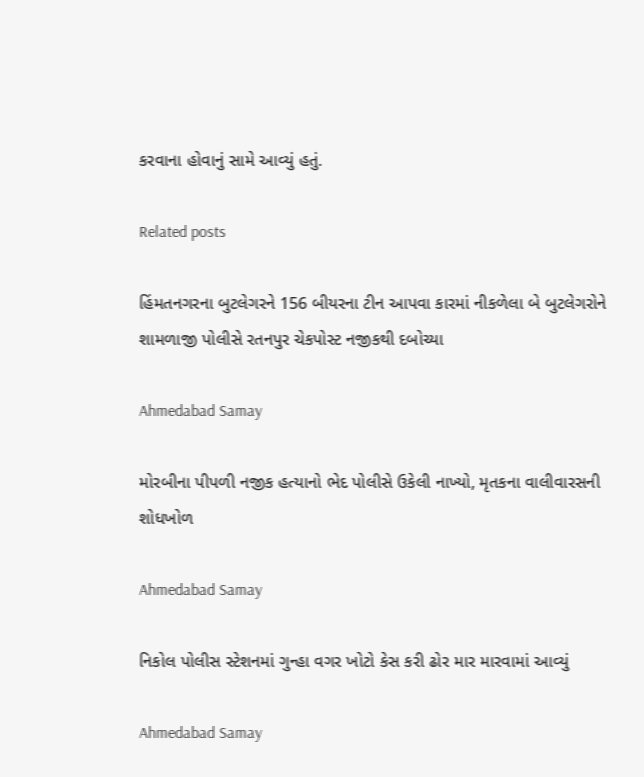કરવાના હોવાનું સામે આવ્યું હતું.

Related posts

હિંમતનગરના બુટલેગરને 156 બીયરના ટીન આપવા કારમાં નીકળેલા બે બુટલેગરોને શામળાજી પોલીસે રતનપુર ચેકપોસ્ટ નજીકથી દબોચ્યા

Ahmedabad Samay

મોરબીના પીપળી નજીક હત્યાનો ભેદ પોલીસે ઉકેલી નાખ્યો, મૃતકના વાલીવારસની શોધખોળ

Ahmedabad Samay

નિકોલ પોલીસ સ્ટેશનમાં ગુન્હા વગર ખોટો કેસ કરી ઢોર માર મારવામાં આવ્યું

Ahmedabad Samay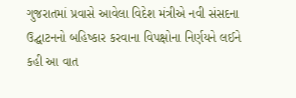ગુજરાતમાં પ્રવાસે આવેલા વિદેશ મંત્રીએ નવી સંસદના ઉદ્ઘાટનનો બહિષ્કાર કરવાના વિપક્ષોના નિર્ણયને લઈને કહી આ વાત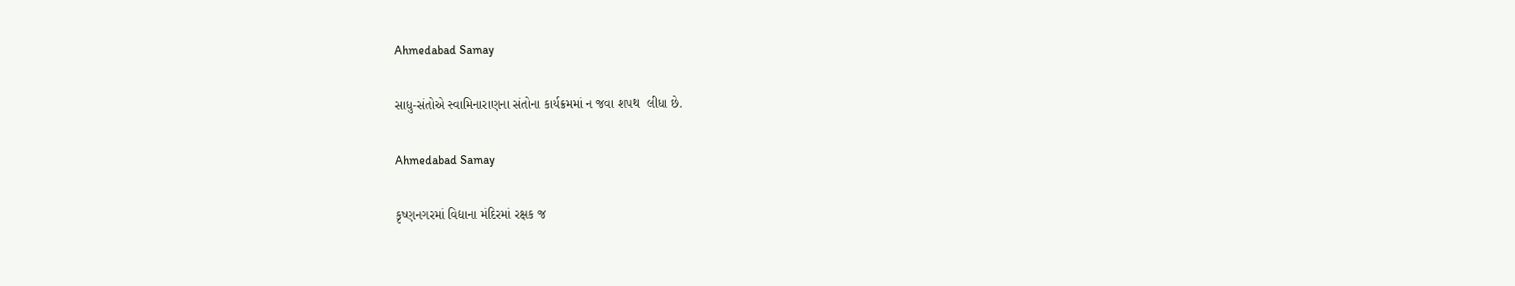Ahmedabad Samay

સાધુ-સંતોએ સ્વામિનારાણના સંતોના કાર્યક્રમમાં ન જવા શપથ  લીધા છે.

Ahmedabad Samay

કૃષ્ણનગરમાં વિદ્યાના મંદિરમાં રક્ષક જ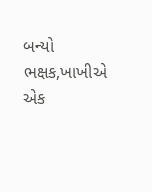બન્યો ભક્ષક,ખાખીએ એક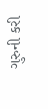ગુરુની કરી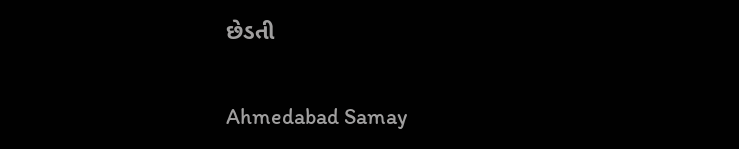છેડતી

Ahmedabad Samay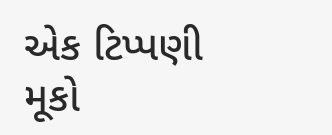એક ટિપ્પણી મૂકો